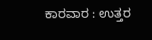ಕಾರವಾರ : ಉತ್ತರ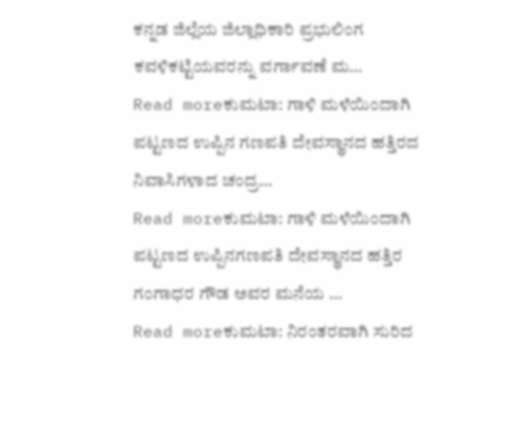ಕನ್ನಡ ಜಿಲ್ಲೆಯ ಜಿಲ್ಲಾಧಿಕಾರಿ ಪ್ರಭುಲಿಂಗ ಕವಳಿಕಟ್ಟಿಯವರನ್ನು ವರ್ಗಾವಣೆ ಮ…
Read moreಕುಮಟಾ: ಗಾಳಿ ಮಳೆಯಿಂದಾಗಿ ಪಟ್ಟಣದ ಉಪ್ಪಿನ ಗಣಪತಿ ದೇವಸ್ಥಾನದ ಹತ್ತಿರದ ನಿವಾಸಿಗಳಾದ ಚಂದ್ರ…
Read moreಕುಮಟಾ: ಗಾಳಿ ಮಳೆಯಿಂದಾಗಿ ಪಟ್ಟಣದ ಉಪ್ಪಿನಗಣಪತಿ ದೇವಸ್ಥಾನದ ಹತ್ತಿರ ಗಂಗಾಧರ ಗೌಡ ಅವರ ಮನೆಯ …
Read moreಕುಮಟಾ: ನಿರಂತರವಾಗಿ ಸುರಿದ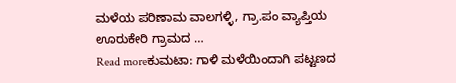ಮಳೆಯ ಪರಿಣಾಮ ವಾಲಗಳ್ಳಿ, ಗ್ರಾ.ಪಂ ವ್ಯಾಪ್ತಿಯ ಊರುಕೇರಿ ಗ್ರಾಮದ …
Read moreಕುಮಟಾ: ಗಾಳಿ ಮಳೆಯಿಂದಾಗಿ ಪಟ್ಟಣದ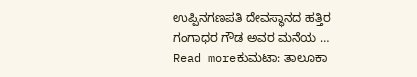ಉಪ್ಪಿನಗಣಪತಿ ದೇವಸ್ಥಾನದ ಹತ್ತಿರ ಗಂಗಾಧರ ಗೌಡ ಅವರ ಮನೆಯ …
Read moreಕುಮಟಾ: ತಾಲೂಕಾ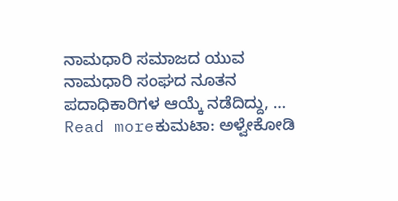ನಾಮಧಾರಿ ಸಮಾಜದ ಯುವ ನಾಮಧಾರಿ ಸಂಘದ ನೂತನ ಪದಾಧಿಕಾರಿಗಳ ಆಯ್ಕೆ ನಡೆದಿದ್ದು, …
Read moreಕುಮಟಾ: ಅಳ್ವೇಕೋಡಿ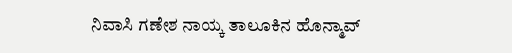ನಿವಾಸಿ ಗಣೇಶ ನಾಯ್ಕ ತಾಲೂಕಿನ ಹೊನ್ಮಾವ್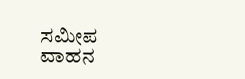ಸಮೀಪ ವಾಹನ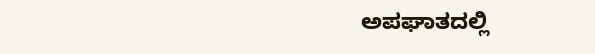ಅಪಘಾತದಲ್ಲಿ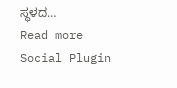ಸ್ಥಳದ…
Read more
Social Plugin